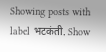Showing posts with label भटकंती. Show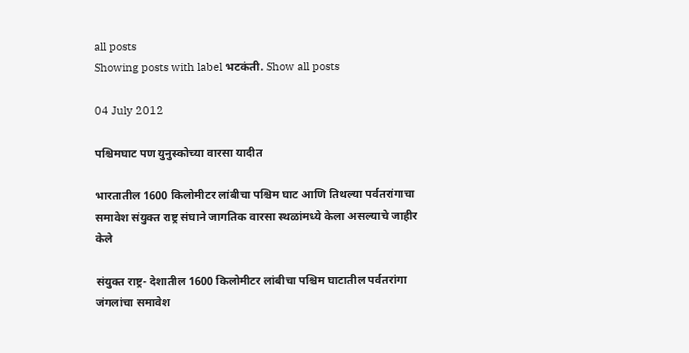all posts
Showing posts with label भटकंती. Show all posts

04 July 2012

पश्चिमघाट पण युनुस्कोच्या वारसा यादीत

भारतातील 1600 किलोमीटर लांबीचा पश्चिम घाट आणि तिथल्या पर्वतरांगाचा समावेश संयुक्त राष्ट्र संघाने जागतिक वारसा स्थळांमध्ये केला असल्याचे जाहीर केले

संयुक्त राष्ट्र- देशातील 1600 किलोमीटर लांबीचा पश्चिम घाटातील पर्वतरांगा जंगलांचा समावेश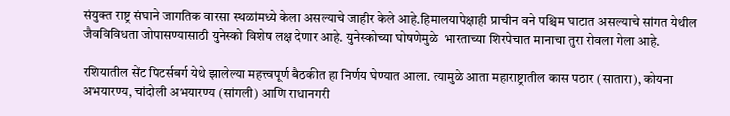संयुक्त राष्ट्र संघाने जागतिक वारसा स्थळांमध्ये केला असल्याचे जाहीर केले आहे.हिमालयापेक्षाही प्राचीन वने पश्चिम घाटात असल्याचे सांगत येथील जैवविविधता जोपासण्यासाठी युनेस्को विशेष लक्ष देणार आहे. युनेस्कोच्या घोषणेमुळे  भारताच्या शिरपेचात मानाचा तुरा रोवला गेला आहे.

रशियातील सेंट पिटर्सबर्ग येथे झालेल्या महत्त्वपूर्ण बैठकीत हा निर्णय घेण्यात आला. त्यामुळे आता महाराष्ट्रातील कास पठार (सातारा), कोयना अभयारण्य, चांदोली अभयारण्य (सांगली) आणि राधानगरी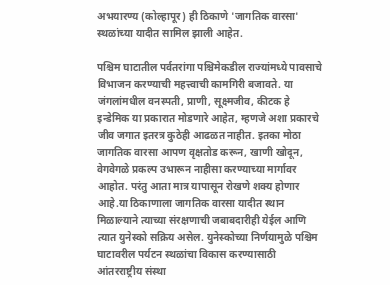अभयारण्य (कोल्हापूर) ही ठिकाणे 'जागतिक वारसा' स्थळांच्या यादीत सामिल झाली आहेत.

पश्चिम घाटातील पर्वतरांगा पश्चिमेकडील राज्यांमध्ये पावसाचे विभाजन करण्याची महत्त्वाची कामगिरी बजावते. या जंगलांमधील वनस्पती, प्राणी, सूक्ष्मजीव, कीटक हे इन्डेमिक या प्रकारात मोडणारे आहेत, म्हणजे अशा प्रकारचे जीव जगात इतरत्र कुठेही आढळत नाहीत. इतका मोठा जागतिक वारसा आपण वृक्षतोड करून, खाणी खोदून, वेगवेगळे प्रकल्प उभारून नाहीसा करण्याच्या मार्गावर आहोत. परंतु आता मात्र यापासून रोखणे शक्य होणार आहे.या ठिकाणाला जागतिक वारसा यादीत स्थान मिळाल्याने त्याच्या संरक्षणाची जबाबदारीही येईल आणि त्यात युनेस्को सक्रिय असेल. युनेस्कोच्या निर्णयामुळे पश्चिम घाटावरील पर्यटन स्थळांचा विकास करण्यासाठी आंतरराष्ट्रीय संस्था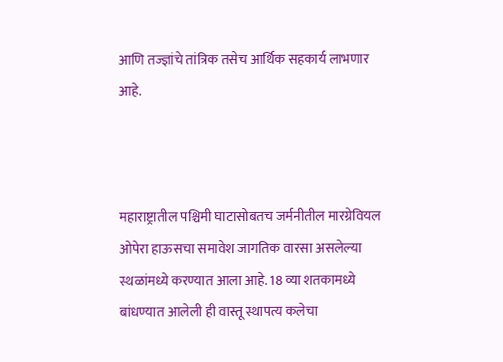आणि तज्ज्ञांचे तांत्रिक तसेच आर्थिक सहकार्य लाभणार आहे.



महाराष्ट्रातील पश्चिमी घाटासोबतच जर्मनीतील मारग्रेवियल ओपेरा हाऊसचा समावेश जागतिक वारसा असलेल्या स्थळांमध्ये करण्यात आला आहे. 18 व्या शतकामध्ये  बांधण्यात आलेली ही वास्तू स्थापत्य कलेचा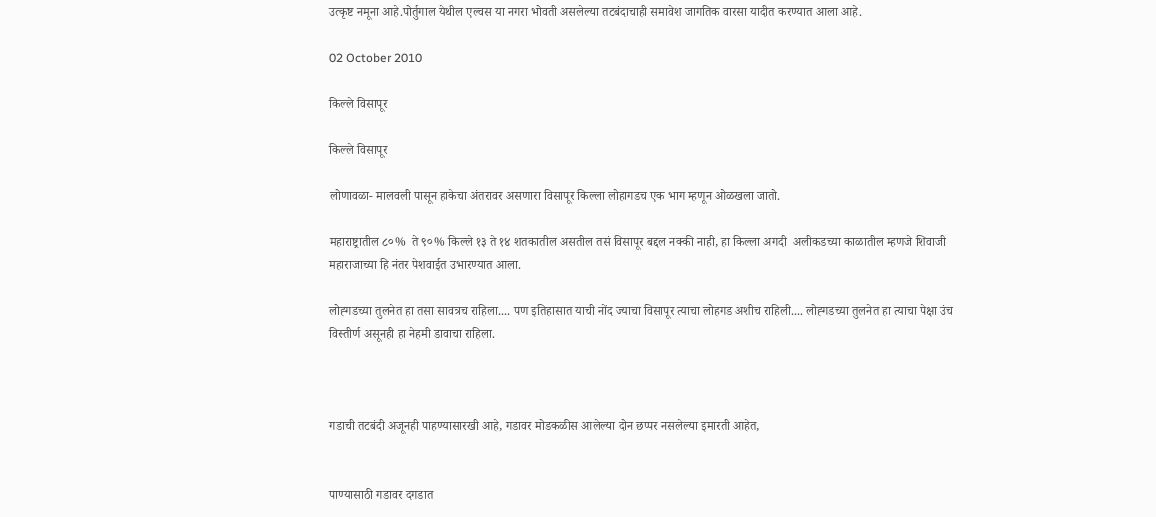उत्कृष्ट नमूना आहे.पोर्तुगाल येथील एल्वस या नगरा भोवती असलेल्या तटबंदाचाही समावेश जागतिक वारसा यादीत करण्यात आला आहे.

02 October 2010

किल्ले विसापूर

किल्ले विसापूर

लोणावळा- मालवली पासून हाकेचा अंतरावर असणारा विसापूर किल्ला लोहागडच एक भाग म्हणून ओळखला जातो.

महाराष्ट्रातील ८०%  ते ९०% किल्ले १३ ते १४ शतकातील असतील तसं विसापूर बद्दल नक्की नाही, हा किल्ला अगदी  अलीकडच्या काळातील म्हणजे शिवाजी महाराजाच्या हि नंतर पेशवाईत उभारण्यात आला.

लोह्गडच्या तुलनेत हा तसा सावत्रच राहिला.... पण इतिहासात याची नोंद ज्याचा विसापूर त्याचा लोहगड अशीच राहिली.... लोह्गडच्या तुलनेत हा त्याचा पेक्षा उंच विस्तीर्ण असूनही हा नेहमी डावाचा राहिला.



गडाची तटबंदी अजूनही पाहण्यासारखी आहे, गडावर मोडकळीस आलेल्या दोन छप्पर नसलेल्या इमारती आहेत,


पाण्यासाठी गडावर दगडात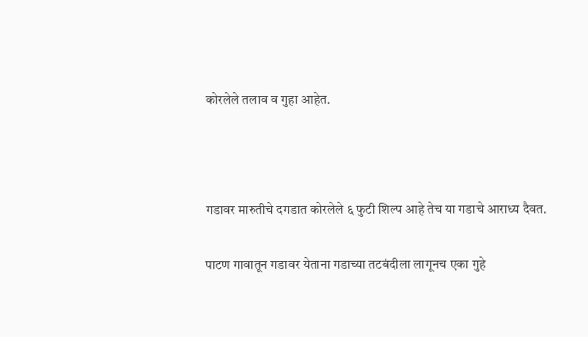कोरलेले तलाव व गुहा आहेत.



गडावर मारुतीचे दगडात कोरलेले ६ फुटी शिल्प आहे तेच या गडाचे आराध्य दैवत.

पाटण गावातून गडावर येताना गडाच्या तटबंदीला लागूनच एका गुहे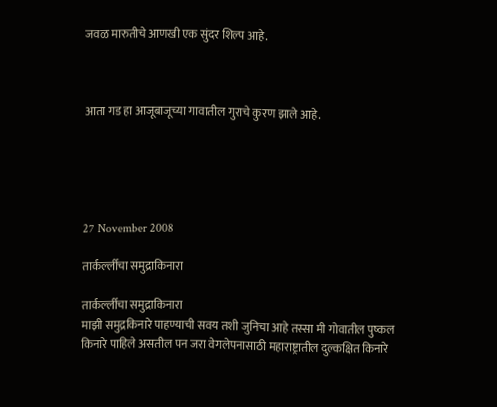जवळ मारुतीचे आणखी एक सुंदर शिल्प आहे.



आता गड हा आजूबाजूच्या गावातील गुराचे कुरण झाले आहे.





27 November 2008

तार्कर्ल्लीचा समुद्राकिनारा

तार्कर्ल्लीचा समुद्राकिनारा
माझी समुद्रकिनारे पाहण्याची सवय तशी जुनिचा आहे तस्सा मी गोवातील पुष्कल किनारे पाहिले असतील पन जरा वेगलेपनासाठी महाराष्ट्रातील दुल्कक्षित किनारे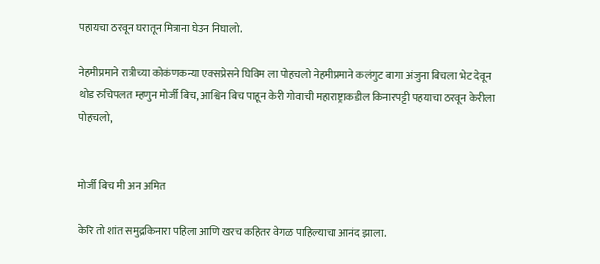पहायचा ठरवून घरातून मित्राना घेउन निघालो.

नेहमीप्रमाने रात्रीच्या कोकंणकन्या एक्सप्रेसने घिविम ला पोहचलो नेहमीप्रमाने कलंगुट बागा अंजुना बिचला भेट देवून थोड रुचिपलत म्हणुन मोर्जी बिच, आश्विन बिच पाहून केरी गोवाची महाराष्ट्राकडील किनारपट्टी पहयाचा ठरवून केरीला पोहचलो,


मोर्जी बिच मी अन अमित

केरि तो शांत समुद्रकिनारा पहिला आणि खरच कहितर वेगळ पाहिल्याचा आनंद झाला.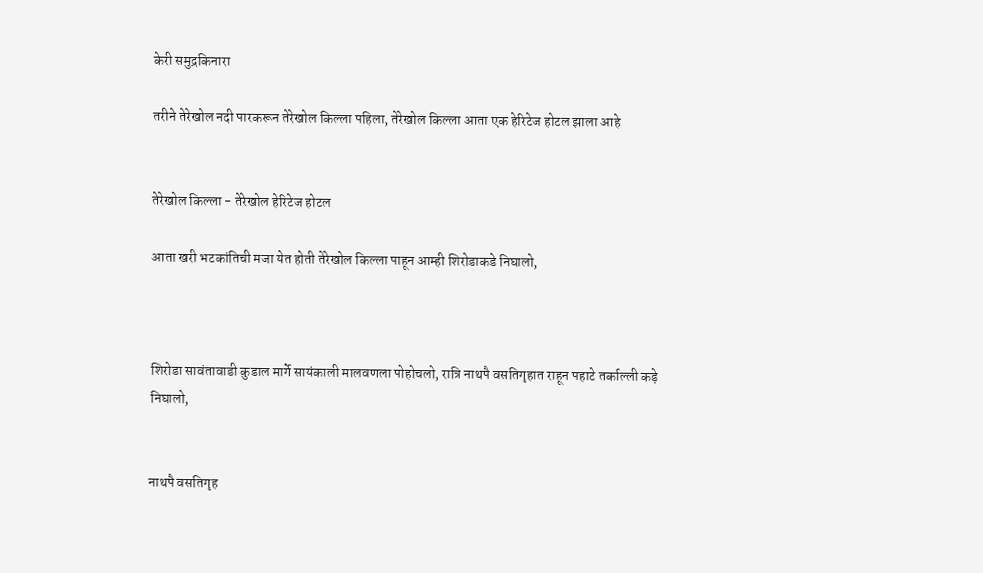केरी समुद्रकिनारा

तरीने तेरेखोल नदी पारकरून तेरेखोल किल्ला पहिला, तेरेखोल किल्ला आता एक हेरिटेज होटल झाला आहे


तेरेखोल किल्ला - तेरेखोल हेरिटेज होटल

आता खरी भटकांतिची मजा येत होती तेरेखोल किल्ला पाहून आम्ही शिरोडाकडे निघालो,



शिरोडा सावंतावाडी कुडाल मार्गे सायंकाली मालवणला पोहोचलो, रात्रि नाथपै वसतिगृहात राहून पहाटे तर्काल्ली कड़े निघालो,


नाथपै वसतिगृह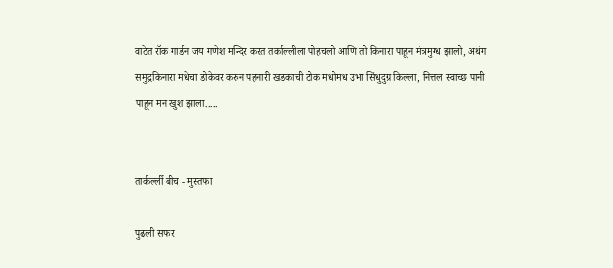वाटेत रॉक गार्डन जय गणेश मन्दिर करत तर्काल्लीला पोहचलो आणि तो किनारा पाहून मंत्रमुग्ध झालो, अथंग समुद्रकिनारा मधेचा डोकेवर करुन पहनारी खडकाची टोक मधोमध उभा सिंधुदुग्र किल्ला, नित्तल स्वाच्छ पानी पाहून मन खुश झाला.....


तार्कर्ल्ली बीच - मुस्तफा

पुढली सफर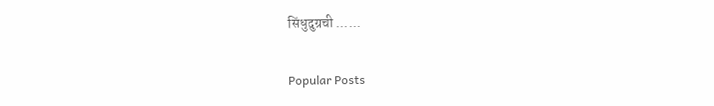सिंधुदुग्रची ......

Popular Posts